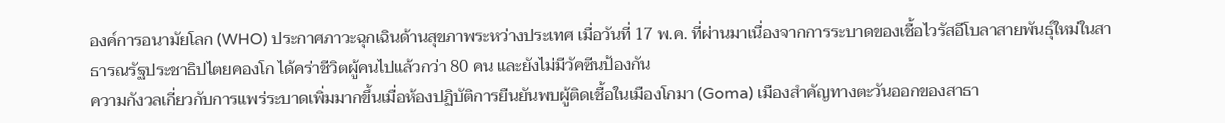องค์การอนามัยโลก (WHO) ประกาศภาวะฉุกเฉินด้านสุขภาพระหว่างประเทศ เมื่อวันที่ 17 พ.ค. ที่ผ่านมาเนื่องจากการระบาดของเชื้อไวรัสอีโบลาสายพันธุ์ใหม่ในสาธารณรัฐประชาธิปไตยคองโก ได้คร่าชีวิตผู้คนไปแล้วกว่า 80 คน และยังไม่มีวัคซีนป้องกัน
ความกังวลเกี่ยวกับการแพร่ระบาดเพิ่มมากขึ้นเมื่อห้องปฏิบัติการยืนยันพบผู้ติดเชื้อในเมืองโกมา (Goma) เมืองสำคัญทางตะวันออกของสาธา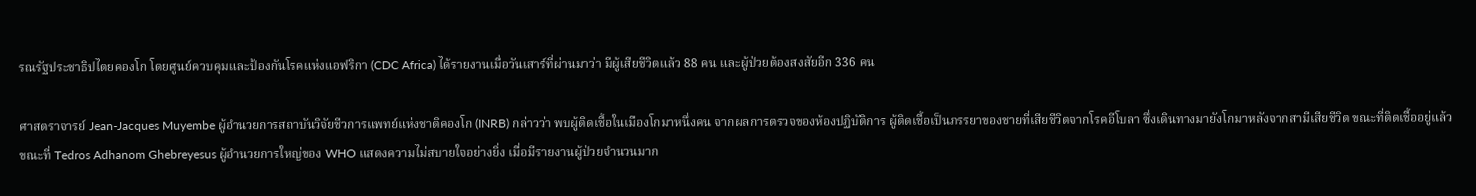รณรัฐประชาธิปไตยคองโก โดยศูนย์ควบคุมและป้องกันโรคแห่งแอฟริกา (CDC Africa) ได้รายงานเมื่อวันเสาร์ที่ผ่านมาว่า มีผู้เสียชีวิตแล้ว 88 คน และผู้ป่วยต้องสงสัยอีก 336 คน

ศาสตราจารย์ Jean-Jacques Muyembe ผู้อำนวยการสถาบันวิจัยชีวการแพทย์แห่งชาติคองโก (INRB) กล่าวว่า พบผู้ติดเชื้อในเมืองโกมาหนึ่งคน จากผลการตรวจของห้องปฏิบัติการ ผู้ติดเชื้อเป็นภรรยาของชายที่เสียชีวิตจากโรคอีโบลา ซึ่งเดินทางมายังโกมาหลังจากสามีเสียชีวิต ขณะที่ติดเชื้ออยู่แล้ว
ขณะที่ Tedros Adhanom Ghebreyesus ผู้อำนวยการใหญ่ของ WHO แสดงความไม่สบายใจอย่างยิ่ง เมื่อมีรายงานผู้ป่วยจำนวนมาก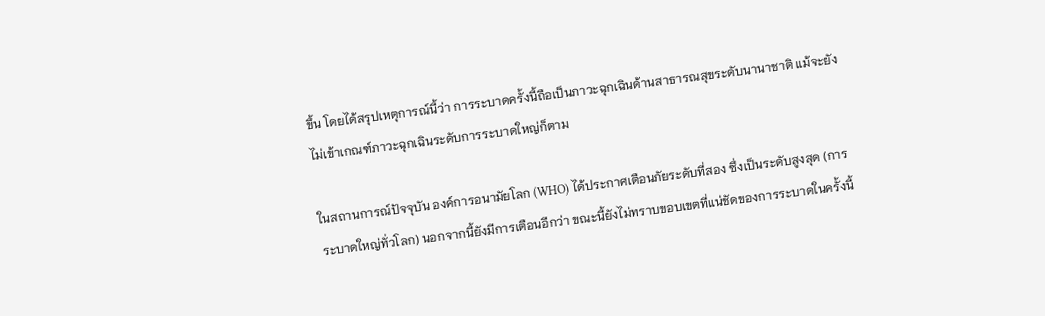ขึ้น โดยได้สรุปเหตุการณ์นี้ว่า การระบาดครั้งนี้ถือเป็นภาวะฉุกเฉินด้านสาธารณสุขระดับนานาชาติ แม้จะยังไม่เข้าเกณฑ์ภาวะฉุกเฉินระดับการระบาดใหญ่ก็ตาม

ในสถานการณ์ปัจจุบัน องค์การอนามัยโลก (WHO) ได้ประกาศเตือนภัยระดับที่สอง ซึ่งเป็นระดับสูงสุด (การระบาดใหญ่ทั่วโลก) นอกจากนี้ยังมีการเตือนอีกว่า ขณะนี้ยังไม่ทราบขอบเขตที่แน่ชัดของการระบาดในครั้งนี้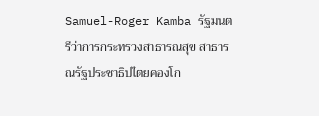Samuel-Roger Kamba รัฐมนตรีว่าการกระทรวงสาธารณสุข สาธารณรัฐประชาธิปไตยคองโก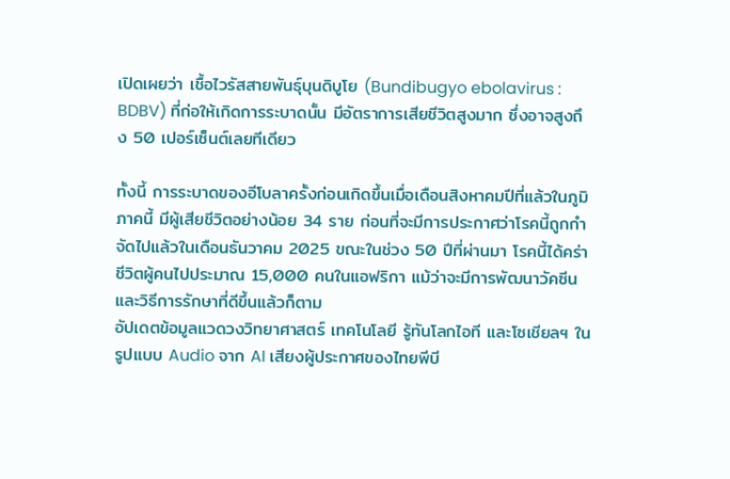เปิดเผยว่า เชื้อไวรัสสายพันธุ์บุนดิบูโย (Bundibugyo ebolavirus : BDBV) ที่ก่อให้เกิดการระบาดนั้น มีอัตราการเสียชีวิตสูงมาก ซึ่งอาจสูงถึง 50 เปอร์เซ็นต์เลยทีเดียว

ทั้งนี้ การระบาดของอีโบลาครั้งก่อนเกิดขึ้นเมื่อเดือนสิงหาคมปีที่แล้วในภูมิภาคนี้ มีผู้เสียชีวิตอย่างน้อย 34 ราย ก่อนที่จะมีการประกาศว่าโรคนี้ถูกกำจัดไปแล้วในเดือนธันวาคม 2025 ขณะในช่วง 50 ปีที่ผ่านมา โรคนี้ได้คร่าชีวิตผู้คนไปประมาณ 15,000 คนในแอฟริกา แม้ว่าจะมีการพัฒนาวัคซีนและวิธีการรักษาที่ดีขึ้นแล้วก็ตาม
อัปเดตข้อมูลแวดวงวิทยาศาสตร์ เทคโนโลยี รู้ทันโลกไอที และโซเชียลฯ ในรูปแบบ Audio จาก AI เสียงผู้ประกาศของไทยพีบี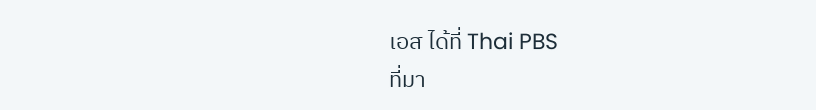เอส ได้ที่ Thai PBS
ที่มา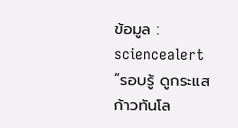ข้อมูล : sciencealert
“รอบรู้ ดูกระแส ก้าวทันโล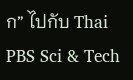ก” ไปกับ Thai PBS Sci & Tech